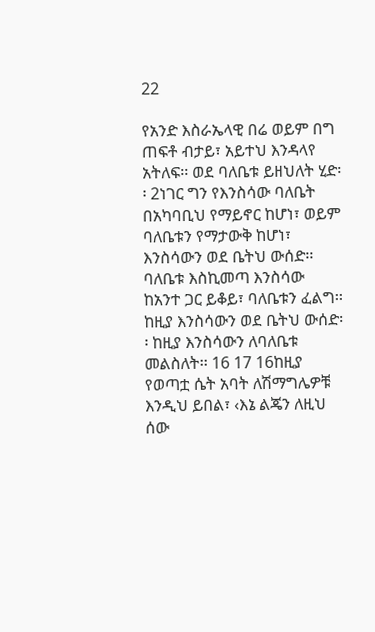22

የአንድ እስራኤላዊ በሬ ወይም በግ ጠፍቶ ብታይ፣ አይተህ እንዳላየ አትለፍ፡፡ ወደ ባለቤቱ ይዘህለት ሂድ፡፡ 2ነገር ግን የእንስሳው ባለቤት በአካባቢህ የማይኖር ከሆነ፣ ወይም ባለቤቱን የማታውቅ ከሆነ፣ እንስሳውን ወደ ቤትህ ውሰድ፡፡ ባለቤቱ እስኪመጣ እንስሳው ከአንተ ጋር ይቆይ፣ ባለቤቱን ፈልግ፡፡ ከዚያ እንስሳውን ወደ ቤትህ ውሰድ፡፡ ከዚያ እንስሳውን ለባለቤቱ መልስለት፡፡ 16 17 16ከዚያ የወጣቷ ሴት አባት ለሽማግሌዎቹ እንዲህ ይበል፣ ‹እኔ ልጄን ለዚህ ሰው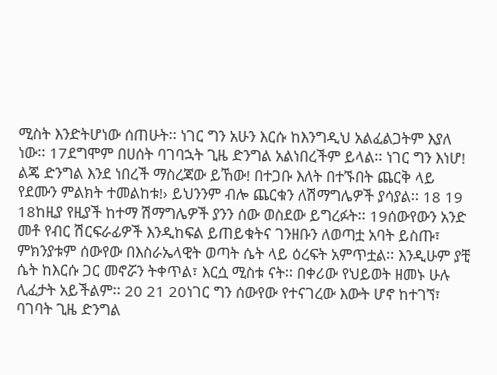ሚስት እንድትሆነው ሰጠሁት፡፡ ነገር ግን አሁን እርሱ ከእንግዲህ አልፈልጋትም እያለ ነው፡፡ 17ደግሞም በሀሰት ባገባኋት ጊዜ ድንግል አልነበረችም ይላል፡፡ ነገር ግን እነሆ! ልጄ ድንግል እንደ ነበረች ማስረጃው ይኸው! በተጋቡ እለት በተኙበት ጨርቅ ላይ የደሙን ምልክት ተመልከቱ!› ይህንንም ብሎ ጨርቁን ለሽማግሌዎች ያሳያል፡፡ 18 19 18ከዚያ የዚያች ከተማ ሽማግሌዎች ያንን ሰው ወስደው ይግረፉት፡፡ 19ሰውየውን አንድ መቶ የብር ሽርፍራፊዎች እንዲከፍል ይጠይቁትና ገንዘቡን ለወጣቷ አባት ይስጡ፣ ምክንያቱም ሰውየው በእስራኤላዊት ወጣት ሴት ላይ ዕረፍት አምጥቷል፡፡ እንዲሁም ያቺ ሴት ከእርሱ ጋር መኖሯን ትቀጥል፣ እርሷ ሚስቱ ናት፡፡ በቀሪው የህይወት ዘመኑ ሁሉ ሊፈታት አይችልም፡፡ 20 21 20ነገር ግን ሰውየው የተናገረው እውት ሆኖ ከተገኘ፣ ባገባት ጊዜ ድንግል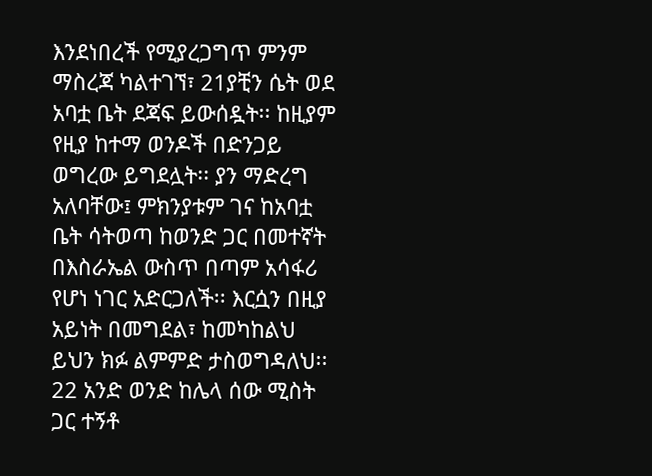እንደነበረች የሚያረጋግጥ ምንም ማስረጃ ካልተገኘ፣ 21ያቺን ሴት ወደ አባቷ ቤት ደጃፍ ይውሰዷት፡፡ ከዚያም የዚያ ከተማ ወንዶች በድንጋይ ወግረው ይግደሏት፡፡ ያን ማድረግ አለባቸው፤ ምክንያቱም ገና ከአባቷ ቤት ሳትወጣ ከወንድ ጋር በመተኛት በእስራኤል ውስጥ በጣም አሳፋሪ የሆነ ነገር አድርጋለች፡፡ እርሷን በዚያ አይነት በመግደል፣ ከመካከልህ ይህን ክፉ ልምምድ ታስወግዳለህ፡፡ 22 አንድ ወንድ ከሌላ ሰው ሚስት ጋር ተኝቶ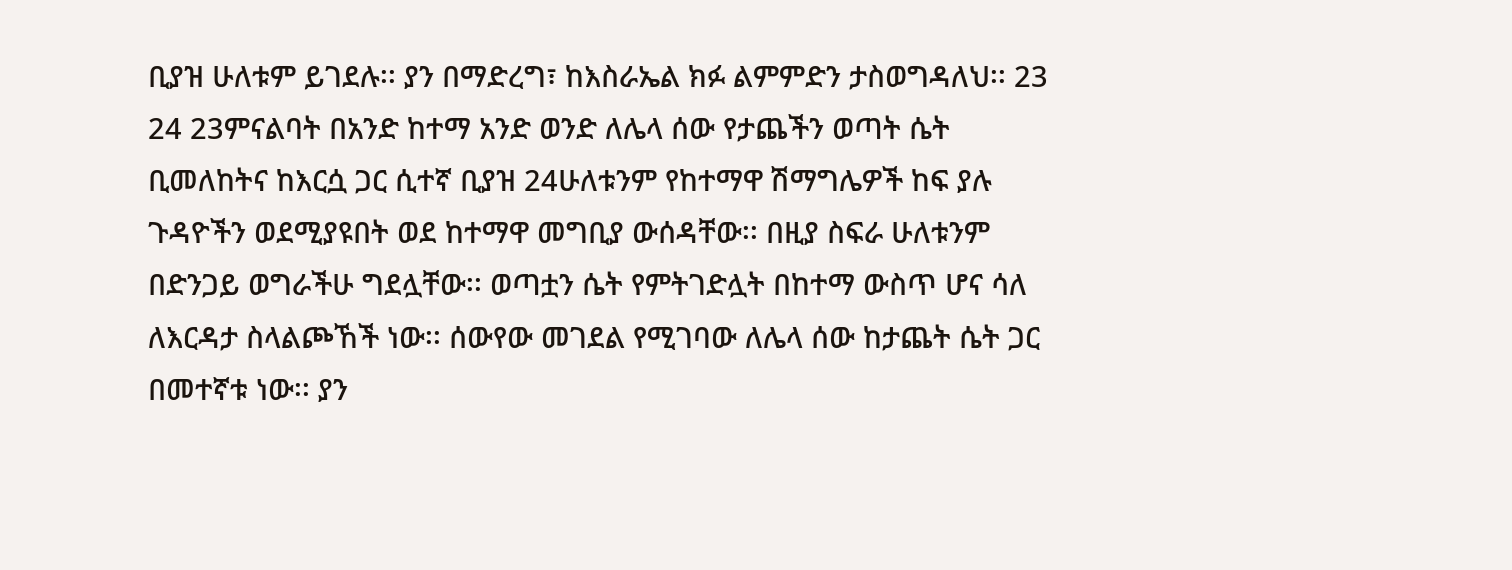ቢያዝ ሁለቱም ይገደሉ፡፡ ያን በማድረግ፣ ከእስራኤል ክፉ ልምምድን ታስወግዳለህ፡፡ 23 24 23ምናልባት በአንድ ከተማ አንድ ወንድ ለሌላ ሰው የታጨችን ወጣት ሴት ቢመለከትና ከእርሷ ጋር ሲተኛ ቢያዝ 24ሁለቱንም የከተማዋ ሽማግሌዎች ከፍ ያሉ ጉዳዮችን ወደሚያዩበት ወደ ከተማዋ መግቢያ ውሰዳቸው፡፡ በዚያ ስፍራ ሁለቱንም በድንጋይ ወግራችሁ ግደሏቸው፡፡ ወጣቷን ሴት የምትገድሏት በከተማ ውስጥ ሆና ሳለ ለእርዳታ ስላልጮኸች ነው፡፡ ሰውየው መገደል የሚገባው ለሌላ ሰው ከታጨት ሴት ጋር በመተኛቱ ነው፡፡ ያን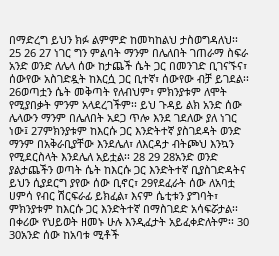በማድረግ ይህን ክፉ ልምምድ ከመካከልህ ታስወግዳለህ፡፡ 25 26 27 ነገር ግን ምልባት ማንም በሌለበት ገጠራማ ስፍራ አንድ ወንድ ለሌላ ሰው ከታጨች ሴት ጋር በመንገድ ቢገናኙና፣ ሰውየው አስገድዷት ከእርሷ ጋር ቢተኛ፣ ሰውየው ብቻ ይገደል፡፡ 26ወጣቷን ሴት መቅጣት የለብህም፣ ምክንያቱም ለሞት የሚያበቃት ምንም አላደረገችም፡፡ ይህ ጉዳይ ልክ አንድ ሰው ሌላውን ማንም በሌለበት አደጋ ጥሎ እንደ ገደለው ያለ ነገር ነው፤ 27ምክንያቱም ከእርሱ ጋር እንድትተኛ ያስገደዳት ወንድ ማንም በአቅራቢያቸው እንደሌለ፣ ለእርዳታ ብትጮህ እንኳን የሚደርስላት እንደሌለ አይቷል፡፡ 28 29 28አንድ ወንድ ያልታጨችን ወጣት ሴት ከእርሱ ጋር እንድትተኛ ቢያስገድዳትና ይህን ሲያደርግ ያየው ሰው ቢኖር፣ 29የደፈራት ሰው ለአባቷ ሀምሳ የብር ሽርፍራፊ ይክፈል፣ እናም ሴቲቱን ያግባት፣ ምክንያቱም ከእርሱ ጋር እንድትተኛ በማስገደድ አሳፍሯታል፡፡ በቀሪው የህይወት ዘመኑ ሁሉ እንዲፈታት አይፈቀድለትም፡፡ 30 30አንድ ሰው ከአባቱ ሚቶች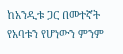ከአንዲቱ ጋር በመተኛት የአባቱን የሆነውን ምንም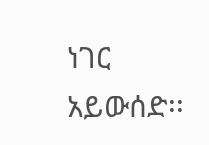ነገር አይውሰድ፡፡